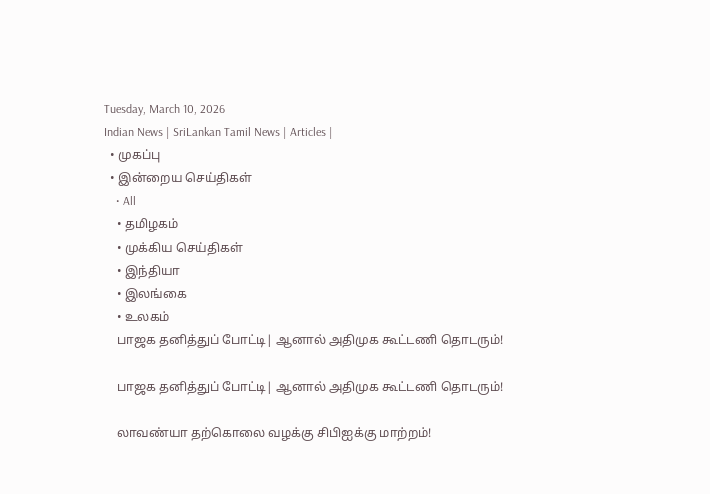Tuesday, March 10, 2026
Indian News | SriLankan Tamil News | Articles |
  • முகப்பு
  • இன்றைய செய்திகள்
    • All
    • தமிழகம்
    • முக்கிய செய்திகள்
    • இந்தியா
    • இலங்கை
    • உலகம்
    பாஜக தனித்துப் போட்டி| ஆனால் அதிமுக கூட்டணி தொடரும்!

    பாஜக தனித்துப் போட்டி| ஆனால் அதிமுக கூட்டணி தொடரும்!

    லாவண்யா தற்கொலை வழக்கு சிபிஐக்கு மாற்றம்!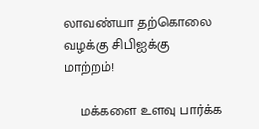லாவண்யா தற்கொலை வழக்கு சிபிஐக்கு மாற்றம்!

    மக்களை உளவு பார்க்க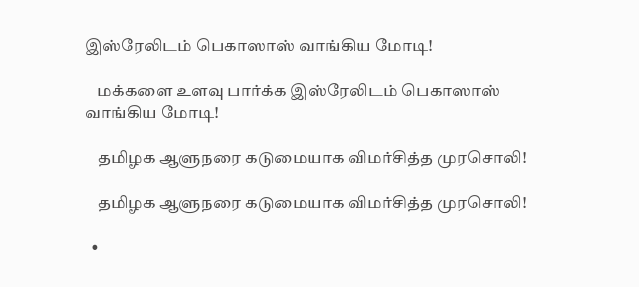இஸ்ரேலிடம் பெகாஸாஸ் வாங்கிய மோடி!

    மக்களை உளவு பார்க்க இஸ்ரேலிடம் பெகாஸாஸ் வாங்கிய மோடி!

    தமிழக ஆளுநரை கடுமையாக விமர்சித்த முரசொலி!

    தமிழக ஆளுநரை கடுமையாக விமர்சித்த முரசொலி!

  •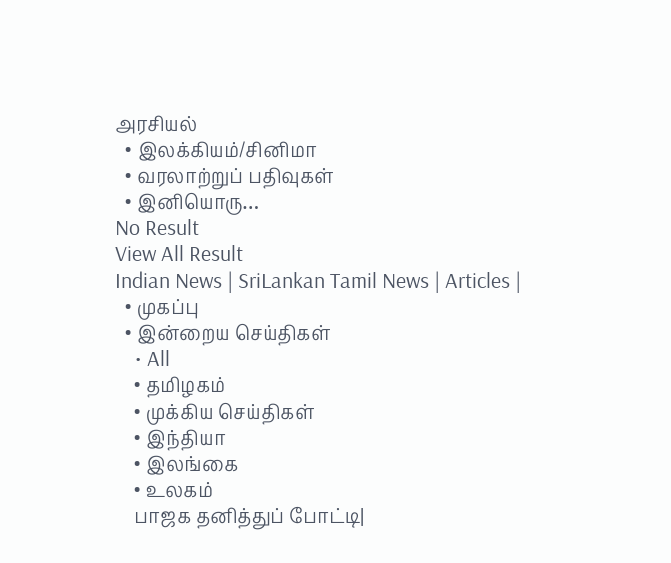அரசியல்
  • இலக்கியம்/சினிமா
  • வரலாற்றுப் பதிவுகள்
  • இனியொரு…
No Result
View All Result
Indian News | SriLankan Tamil News | Articles |
  • முகப்பு
  • இன்றைய செய்திகள்
    • All
    • தமிழகம்
    • முக்கிய செய்திகள்
    • இந்தியா
    • இலங்கை
    • உலகம்
    பாஜக தனித்துப் போட்டி|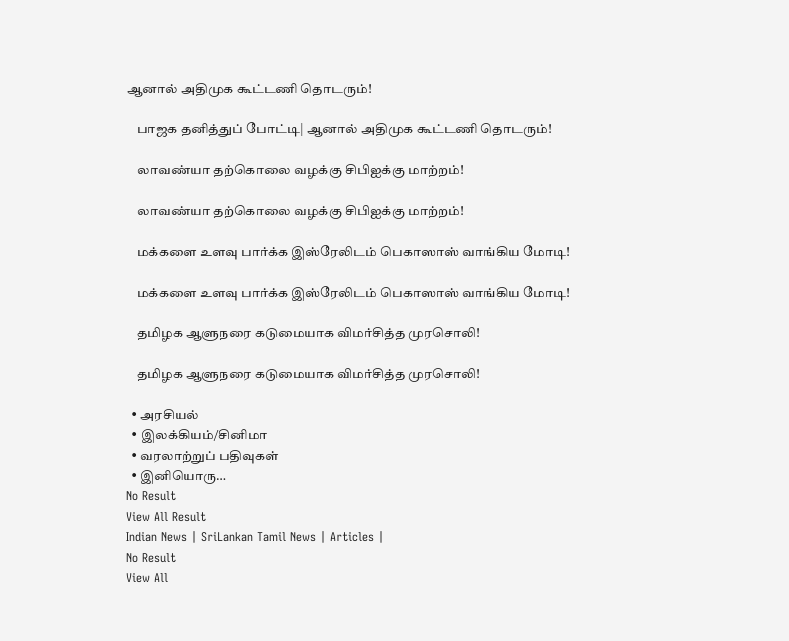ஆனால் அதிமுக கூட்டணி தொடரும்!

    பாஜக தனித்துப் போட்டி| ஆனால் அதிமுக கூட்டணி தொடரும்!

    லாவண்யா தற்கொலை வழக்கு சிபிஐக்கு மாற்றம்!

    லாவண்யா தற்கொலை வழக்கு சிபிஐக்கு மாற்றம்!

    மக்களை உளவு பார்க்க இஸ்ரேலிடம் பெகாஸாஸ் வாங்கிய மோடி!

    மக்களை உளவு பார்க்க இஸ்ரேலிடம் பெகாஸாஸ் வாங்கிய மோடி!

    தமிழக ஆளுநரை கடுமையாக விமர்சித்த முரசொலி!

    தமிழக ஆளுநரை கடுமையாக விமர்சித்த முரசொலி!

  • அரசியல்
  • இலக்கியம்/சினிமா
  • வரலாற்றுப் பதிவுகள்
  • இனியொரு…
No Result
View All Result
Indian News | SriLankan Tamil News | Articles |
No Result
View All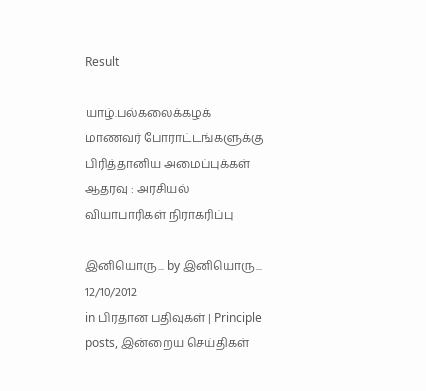Result

யாழ்.பல்கலைக்கழக் மாணவர் போராட்டங்களுக்கு பிரித்தானிய அமைப்புக்கள் ஆதரவு : அரசியல் வியாபாரிகள் நிராகரிப்பு

இனியொரு... by இனியொரு...
12/10/2012
in பிரதான பதிவுகள் | Principle posts, இன்றைய செய்திகள்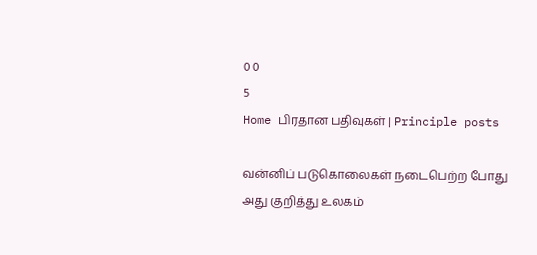0 0
5
Home பிரதான பதிவுகள் | Principle posts

வன்னிப் படுகொலைகள் நடைபெற்ற போது அது குறித்து உலகம்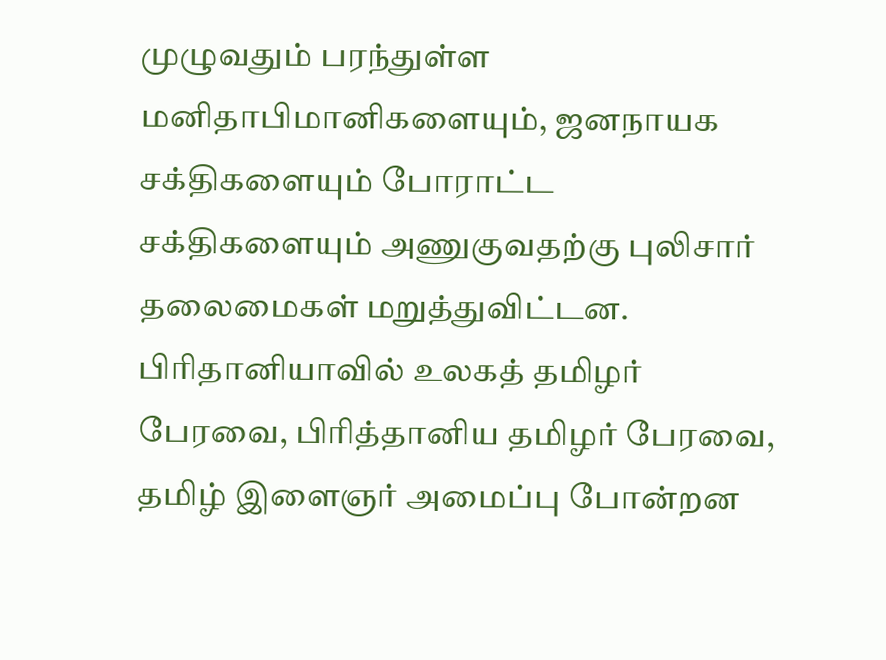முழுவதும் பரந்துள்ள மனிதாபிமானிகளையும், ஜனநாயக சக்திகளையும் போராட்ட சக்திகளையும் அணுகுவதற்கு புலிசார் தலைமைகள் மறுத்துவிட்டன. பிரிதானியாவில் உலகத் தமிழர் பேரவை, பிரித்தானிய தமிழர் பேரவை, தமிழ் இளைஞர் அமைப்பு போன்றன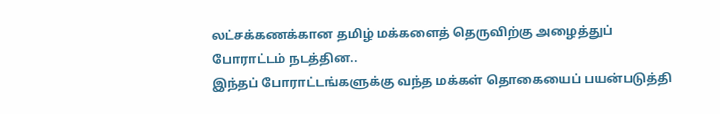லட்சக்கணக்கான தமிழ் மக்களைத் தெருவிற்கு அழைத்துப் போராட்டம் நடத்தின..
இந்தப் போராட்டங்களுக்கு வந்த மக்கள் தொகையைப் பயன்படுத்தி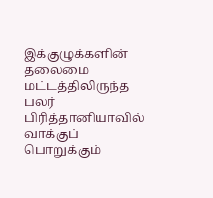இக்குழுக்களின் தலைமை மட்டத்திலிருந்த பலர் பிரித்தானியாவில் வாக்குப் பொறுக்கும்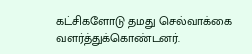கட்சிகளோடு தமது செல்வாக்கை வளர்த்துக்கொண்டனர்.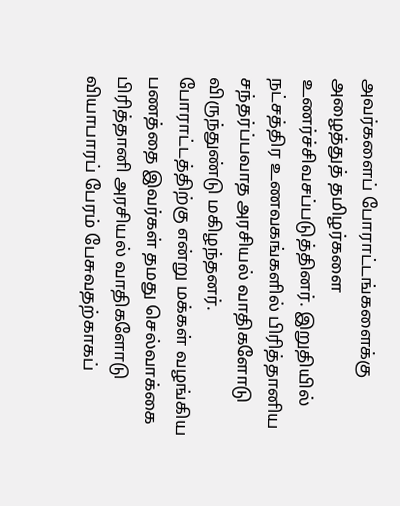அவர்களைப் போராட்டங்களைக்கு அழைத்துத் தமிழர்களை உணர்ச்சிவசப்படுத்தினர். இறுதியில் நட்சத்திர உணவகங்களில் பிரித்தானிய சந்தர்ப்பவாத அரசியல் வாதிகளோடு விருந்துண்டு மகிழந்தனர். போராட்டத்திற்கு என்று மக்கள் வழங்கிய பணத்தை இவர்கள் தமது செல்வாக்கை பிரித்தானி அரசியல் வாதிகளோடு வியாபாரப் பேரம் பேசுவதற்காகப்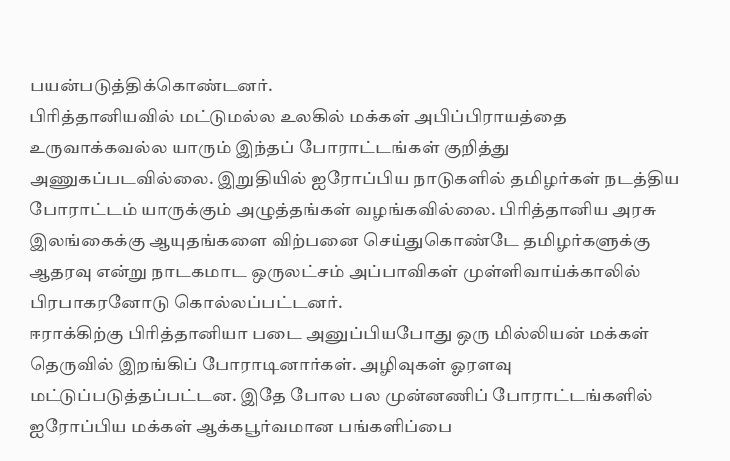பயன்படுத்திக்கொண்டனர்.
பிரித்தானியவில் மட்டுமல்ல உலகில் மக்கள் அபிப்பிராயத்தை உருவாக்கவல்ல யாரும் இந்தப் போராட்டங்கள் குறித்து அணுகப்படவில்லை. இறுதியில் ஐரோப்பிய நாடுகளில் தமிழர்கள் நடத்திய போராட்டம் யாருக்கும் அழுத்தங்கள் வழங்கவில்லை. பிரித்தானிய அரசு இலங்கைக்கு ஆயுதங்களை விற்பனை செய்துகொண்டே தமிழர்களுக்கு ஆதரவு என்று நாடகமாட ஒருலட்சம் அப்பாவிகள் முள்ளிவாய்க்காலில் பிரபாகரனோடு கொல்லப்பட்டனர்.
ஈராக்கிற்கு பிரித்தானியா படை அனுப்பியபோது ஒரு மில்லியன் மக்கள் தெருவில் இறங்கிப் போராடினார்கள். அழிவுகள் ஓரளவு மட்டுப்படுத்தப்பட்டன. இதே போல பல முன்னணிப் போராட்டங்களில் ஐரோப்பிய மக்கள் ஆக்கபூர்வமான பங்களிப்பை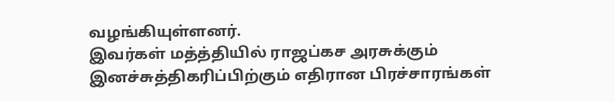வழங்கியுள்ளனர்.
இவர்கள் மத்த்தியில் ராஜப்கச அரசுக்கும் இனச்சுத்திகரிப்பிற்கும் எதிரான பிரச்சாரங்கள்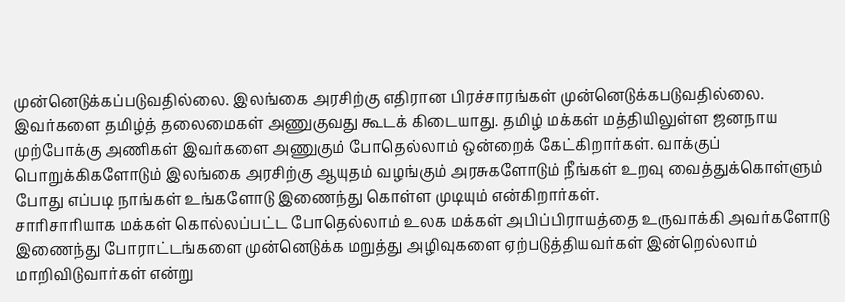முன்னெடுக்கப்படுவதில்லை. இலங்கை அரசிற்கு எதிரான பிரச்சாரங்கள் முன்னெடுக்கபடுவதில்லை. இவர்களை தமிழ்த் தலைமைகள் அணுகுவது கூடக் கிடையாது. தமிழ் மக்கள் மத்தியிலுள்ள ஜனநாய முற்போக்கு அணிகள் இவர்களை அணுகும் போதெல்லாம் ஒன்றைக் கேட்கிறார்கள். வாக்குப் பொறுக்கிகளோடும் இலங்கை அரசிற்கு ஆயுதம் வழங்கும் அரசுகளோடும் நீங்கள் உறவு வைத்துக்கொள்ளும் போது எப்படி நாங்கள் உங்களோடு இணைந்து கொள்ள முடியும் என்கிறார்கள்.
சாரிசாரியாக மக்கள் கொல்லப்பட்ட போதெல்லாம் உலக மக்கள் அபிப்பிராயத்தை உருவாக்கி அவர்களோடு இணைந்து போராட்டங்களை முன்னெடுக்க மறுத்து அழிவுகளை ஏற்படுத்தியவர்கள் இன்றெல்லாம் மாறிவிடுவார்கள் என்று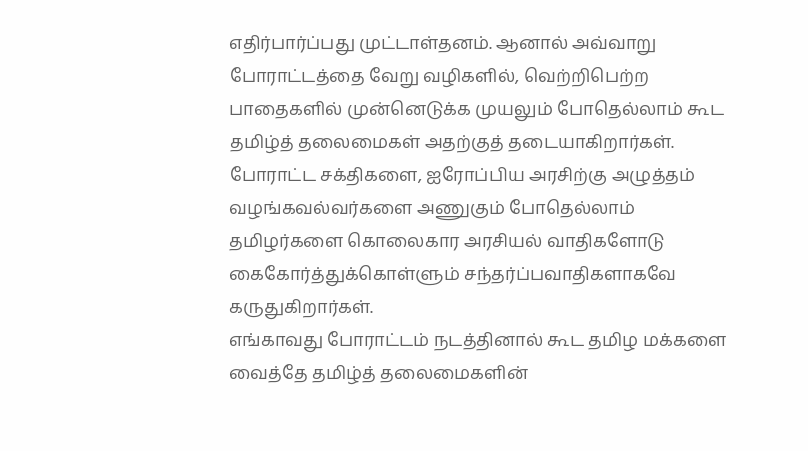எதிர்பார்ப்பது முட்டாள்தனம். ஆனால் அவ்வாறு போராட்டத்தை வேறு வழிகளில், வெற்றிபெற்ற பாதைகளில் முன்னெடுக்க முயலும் போதெல்லாம் கூட தமிழ்த் தலைமைகள் அதற்குத் தடையாகிறார்கள். போராட்ட சக்திகளை, ஐரோப்பிய அரசிற்கு அழுத்தம் வழங்கவல்வர்களை அணுகும் போதெல்லாம் தமிழர்களை கொலைகார அரசியல் வாதிகளோடு கைகோர்த்துக்கொள்ளும் சந்தர்ப்பவாதிகளாகவே கருதுகிறார்கள்.
எங்காவது போராட்டம் நடத்தினால் கூட தமிழ மக்களை வைத்தே தமிழ்த் தலைமைகளின்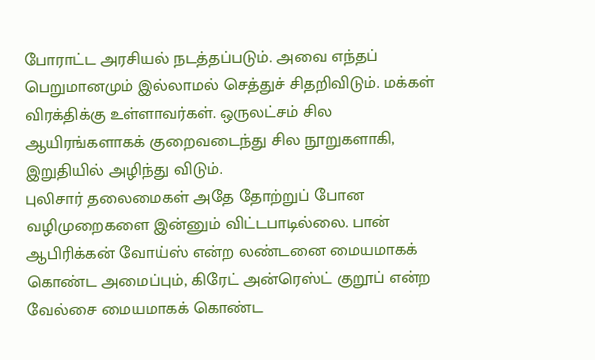போராட்ட அரசியல் நடத்தப்படும். அவை எந்தப் பெறுமானமும் இல்லாமல் செத்துச் சிதறிவிடும். மக்கள் விரக்திக்கு உள்ளாவர்கள். ஒருலட்சம் சில ஆயிரங்களாகக் குறைவடைந்து சில நூறுகளாகி, இறுதியில் அழிந்து விடும்.
புலிசார் தலைமைகள் அதே தோற்றுப் போன வழிமுறைகளை இன்னும் விட்டபாடில்லை. பான் ஆபிரிக்கன் வோய்ஸ் என்ற லண்டனை மையமாகக் கொண்ட அமைப்பும், கிரேட் அன்ரெஸ்ட் குறூப் என்ற வேல்சை மையமாகக் கொண்ட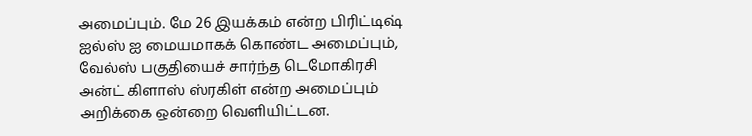அமைப்பும். மே 26 இயக்கம் என்ற பிரிட்டிஷ் ஐல்ஸ் ஐ மையமாகக் கொண்ட அமைப்பும், வேல்ஸ் பகுதியைச் சார்ந்த டெமோகிரசி அன்ட் கிளாஸ் ஸ்ரகிள் என்ற அமைப்பும் அறிக்கை ஒன்றை வெளியிட்டன.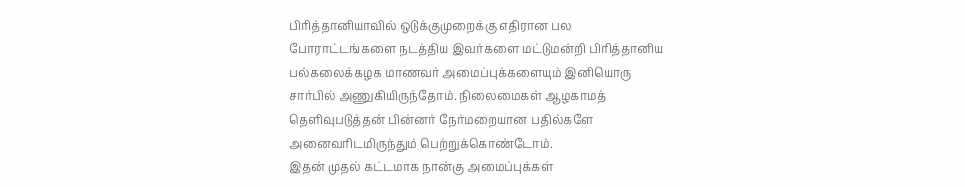பிரித்தானியாவில் ஒடுக்குமுறைக்கு எதிரான பல போராட்டங்களை நடத்திய இவர்களை மட்டுமன்றி பிரித்தானிய பல்கலைக்கழக மாணவர் அமைப்புக்களையும் இனியொரு சார்பில் அணுகியிருந்தோம். நிலைமைகள் ஆழகாமத் தெளிவுபடுத்தன் பின்னர் நேர்மறையான பதில்களே அனைவரிடமிருந்தும் பெற்றுக்கொண்டோம்.
இதன் முதல் கட்டமாக நான்கு அமைப்புக்கள்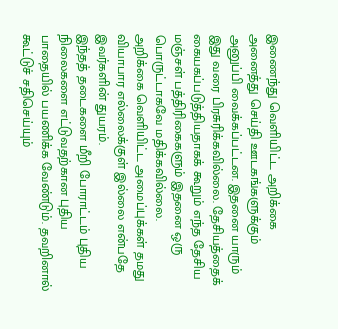இணைந்து வெளியிட்ட அறிக்கை அனைத்து செய்தி ஊடகங்களுக்கும் அனுப்பி வைக்கப்பட்டன. இதனை யாரும் இது வரை பிரசுரிக்கவில்லை. தேசியத்தைக் கையகப்படுத்தியதாகக் கூறும் எந்த தேசிய மஞ்சள் பத்திரிகைகளும் இதனை ஒரு பொருட்டாகவே மதிக்கவில்லை.
அறிக்கை வெளியிட்ட அமைப்புக்கள் தமது வியாபார எல்லைக்குள் இல்லை என்பதே இவர்களின் துயரம்.
இந்தத் தடைகளை மீறி போராட்டம் புதிய நிலைகளை எட்டுவதற்கான புதிய பாதையில் பயணிக்க வேண்டும். தவறினால் கூட்டுச் சதிசெய்யும்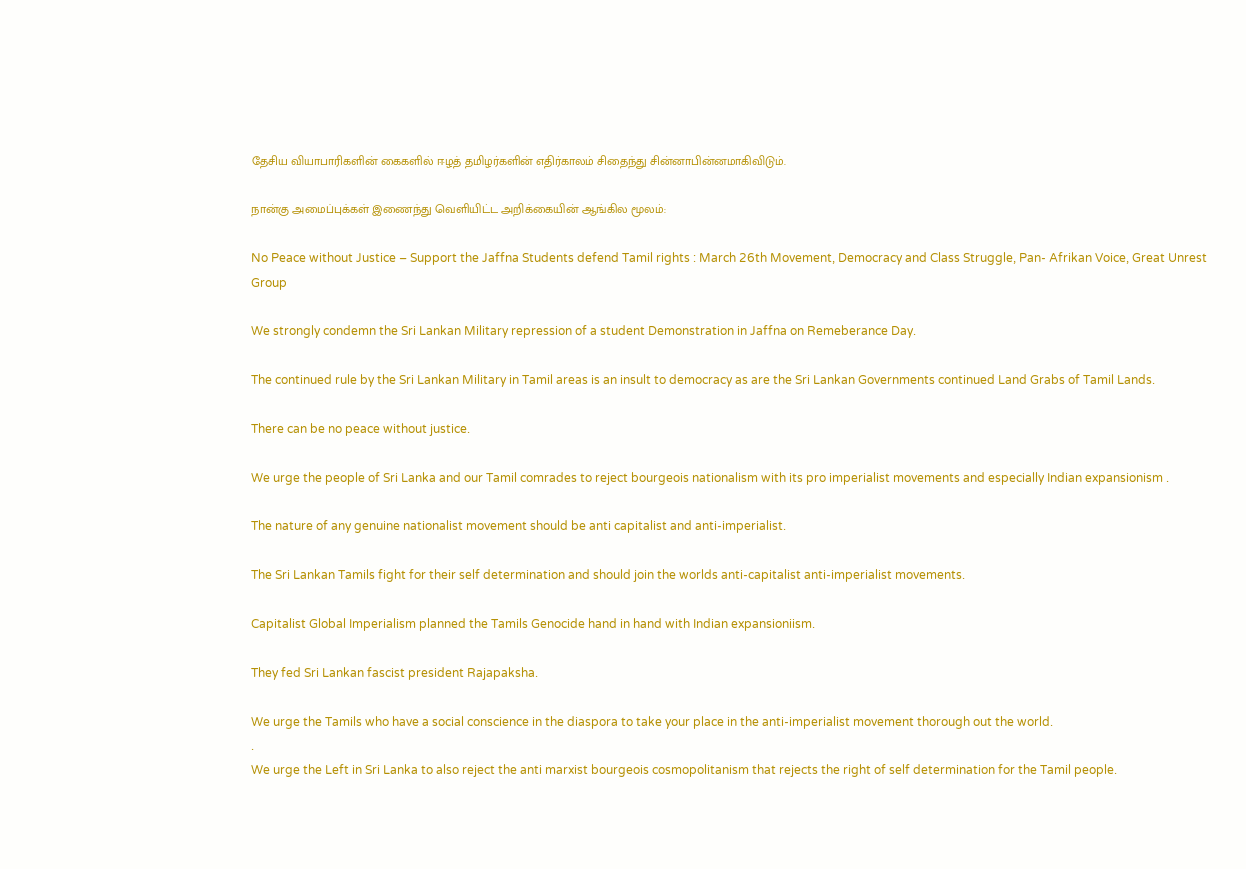தேசிய வியாபாரிகளின் கைகளில் ஈழத் தமிழர்களின் எதிர்காலம் சிதைந்து சின்னாபின்னமாகிவிடும்.

நான்கு அமைப்புக்கள் இணைந்து வெளியிட்ட அறிக்கையின் ஆங்கில மூலம்:

No Peace without Justice – Support the Jaffna Students defend Tamil rights : March 26th Movement, Democracy and Class Struggle, Pan- Afrikan Voice, Great Unrest Group

We strongly condemn the Sri Lankan Military repression of a student Demonstration in Jaffna on Remeberance Day.

The continued rule by the Sri Lankan Military in Tamil areas is an insult to democracy as are the Sri Lankan Governments continued Land Grabs of Tamil Lands.

There can be no peace without justice.

We urge the people of Sri Lanka and our Tamil comrades to reject bourgeois nationalism with its pro imperialist movements and especially Indian expansionism .

The nature of any genuine nationalist movement should be anti capitalist and anti-imperialist.

The Sri Lankan Tamils fight for their self determination and should join the worlds anti-capitalist anti-imperialist movements.

Capitalist Global Imperialism planned the Tamils Genocide hand in hand with Indian expansioniism.

They fed Sri Lankan fascist president Rajapaksha.

We urge the Tamils who have a social conscience in the diaspora to take your place in the anti-imperialist movement thorough out the world.
.
We urge the Left in Sri Lanka to also reject the anti marxist bourgeois cosmopolitanism that rejects the right of self determination for the Tamil people.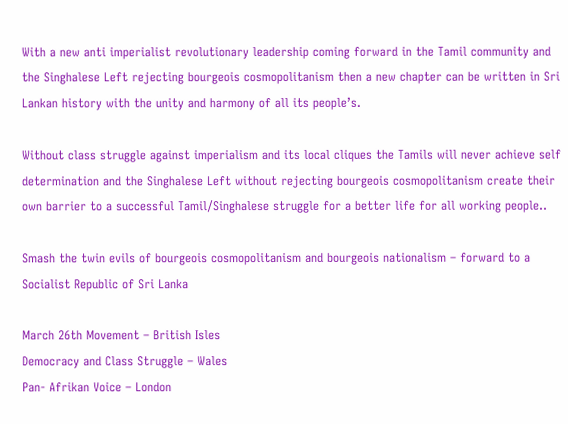With a new anti imperialist revolutionary leadership coming forward in the Tamil community and the Singhalese Left rejecting bourgeois cosmopolitanism then a new chapter can be written in Sri Lankan history with the unity and harmony of all its people’s.

Without class struggle against imperialism and its local cliques the Tamils will never achieve self determination and the Singhalese Left without rejecting bourgeois cosmopolitanism create their own barrier to a successful Tamil/Singhalese struggle for a better life for all working people..

Smash the twin evils of bourgeois cosmopolitanism and bourgeois nationalism – forward to a Socialist Republic of Sri Lanka

March 26th Movement – British Isles
Democracy and Class Struggle – Wales
Pan- Afrikan Voice – London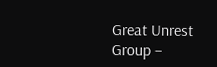Great Unrest Group –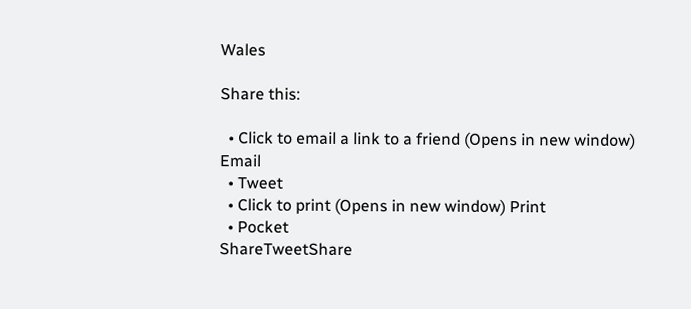Wales

Share this:

  • Click to email a link to a friend (Opens in new window) Email
  • Tweet
  • Click to print (Opens in new window) Print
  • Pocket
ShareTweetShare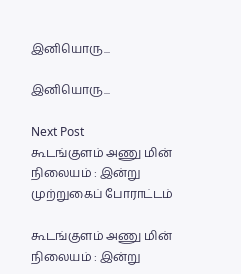இனியொரு...

இனியொரு...

Next Post
கூடங்குளம் அணு மின் நிலையம் : இன்று முற்றுகைப் போராட்டம்

கூடங்குளம் அணு மின் நிலையம் : இன்று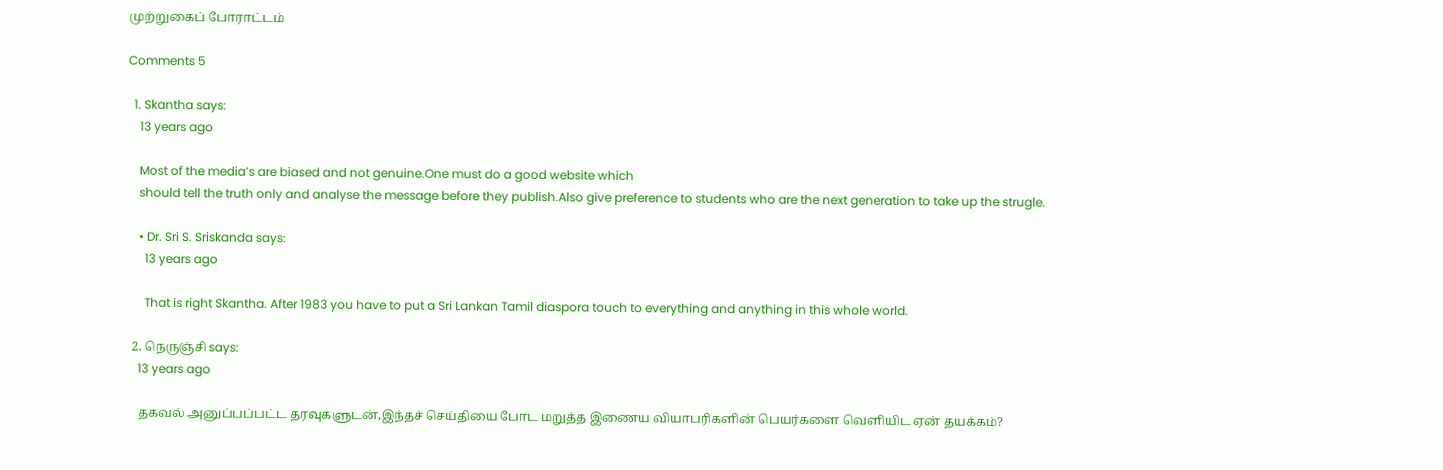முற்றுகைப் போராட்டம்

Comments 5

  1. Skantha says:
    13 years ago

    Most of the media’s are biased and not genuine.One must do a good website which
    should tell the truth only and analyse the message before they publish.Also give preference to students who are the next generation to take up the strugle.

    • Dr. Sri S. Sriskanda says:
      13 years ago

      That is right Skantha. After 1983 you have to put a Sri Lankan Tamil diaspora touch to everything and anything in this whole world.

  2. நெருஞ்சி says:
    13 years ago

    தகவல் அனுப்பப்பட்ட தரவுகளுடன்,இந்தச் செய்தியை போட மறுத்த இணைய வியாபரிகளின் பெயர்களை வெளியிட ஏன் தயக்கம்?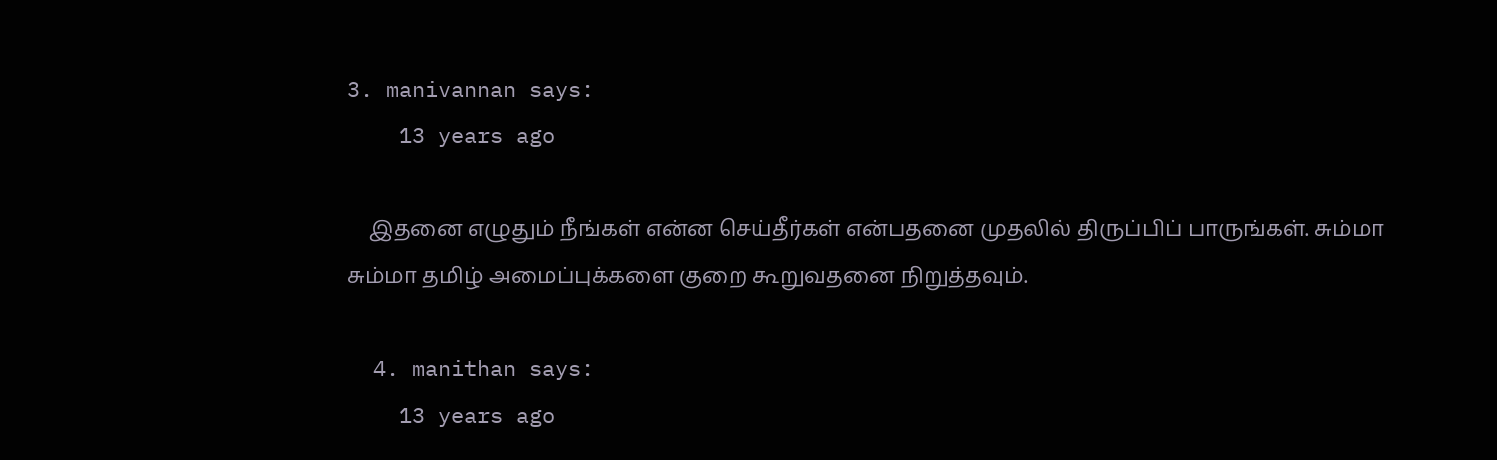3. manivannan says:
    13 years ago

    இதனை எழுதும் நீங்கள் என்ன செய்தீர்கள் என்பதனை முதலில் திருப்பிப் பாருங்கள். சும்மா சும்மா தமிழ் அமைப்புக்களை குறை கூறுவதனை நிறுத்தவும்.

  4. manithan says:
    13 years ago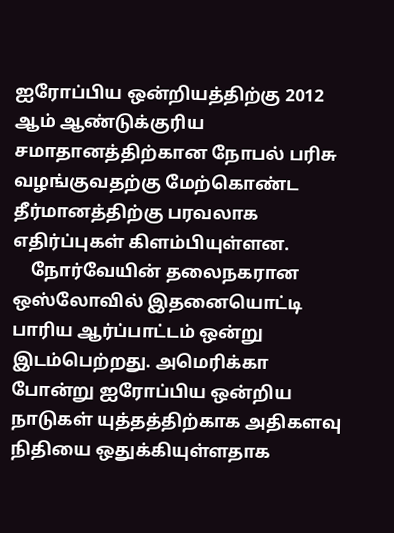ஐரோப்பிய ஒன்றியத்திற்கு 2012 ஆம் ஆண்டுக்குரிய சமாதானத்திற்கான நோபல் பரிசு வழங்குவதற்கு மேற்கொண்ட தீர்மானத்திற்கு பரவலாக எதிர்ப்புகள் கிளம்பியுள்ளன.
    நோர்வேயின் தலைநகரான ஒஸ்லோவில் இதனையொட்டி பாரிய ஆர்ப்பாட்டம் ஒன்று இடம்பெற்றது. அமெரிக்கா போன்று ஐரோப்பிய ஒன்றிய நாடுகள் யுத்தத்திற்காக அதிகளவு நிதியை ஒதுக்கியுள்ளதாக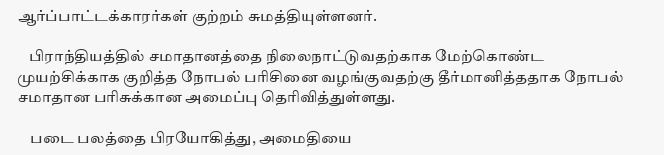ஆர்ப்பாட்டக்காரர்கள் குற்றம் சுமத்தியுள்ளனர்.

    பிராந்தியத்தில் சமாதானத்தை நிலைநாட்டுவதற்காக மேற்கொண்ட முயற்சிக்காக குறித்த நோபல் பரிசினை வழங்குவதற்கு தீர்மானித்ததாக நோபல் சமாதான பரிசுக்கான அமைப்பு தெரிவித்துள்ளது.

    படை பலத்தை பிரயோகித்து, அமைதியை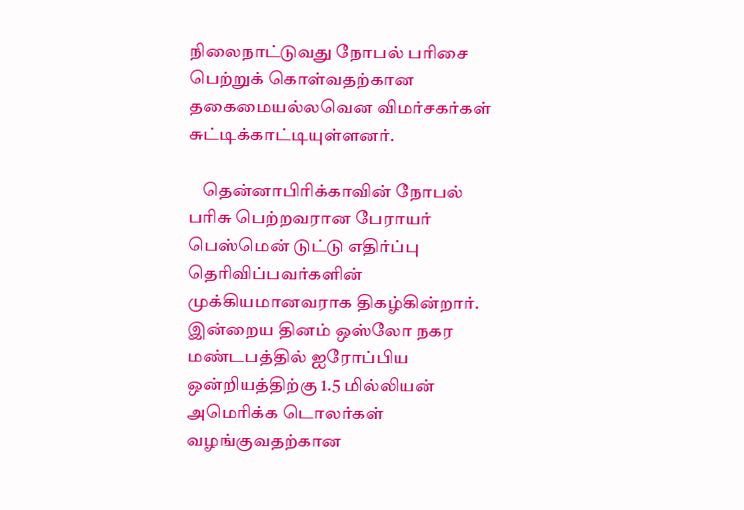நிலைநாட்டுவது நோபல் பரிசை பெற்றுக் கொள்வதற்கான தகைமையல்லவென விமர்சகர்கள் சுட்டிக்காட்டியுள்ளனர்.

    தென்னாபிரிக்காவின் நோபல் பரிசு பெற்றவரான பேராயர் பெஸ்மென் டுட்டு எதிர்ப்பு தெரிவிப்பவர்களின் முக்கியமானவராக திகழ்கின்றார். இன்றைய தினம் ஒஸ்லோ நகர மண்டபத்தில் ஐரோப்பிய ஒன்றியத்திற்கு 1.5 மில்லியன் அமெரிக்க டொலர்கள் வழங்குவதற்கான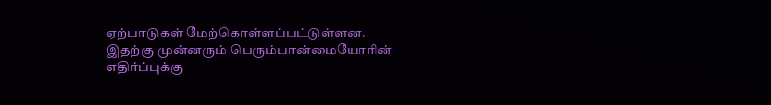ஏற்பாடுகள் மேற்கொள்ளப்பட்டுள்ளன. இதற்கு முன்னரும் பெரும்பான்மையோரின் எதிர்ப்புக்கு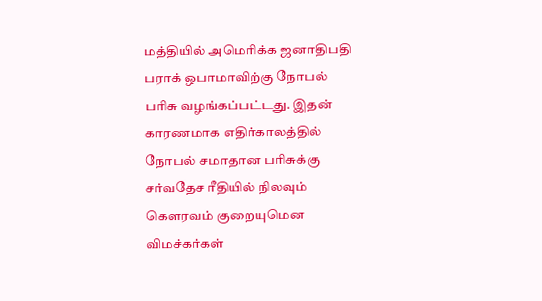மத்தியில் அமெரிக்க ஜனாதிபதி பராக் ஒபாமாவிற்கு நோபல் பரிசு வழங்கப்பட்டது. இதன் காரணமாக எதிர்காலத்தில் நோபல் சமாதான பரிசுக்கு சர்வதேச ரீதியில் நிலவும் கௌரவம் குறையுமென விமச்கர்கள்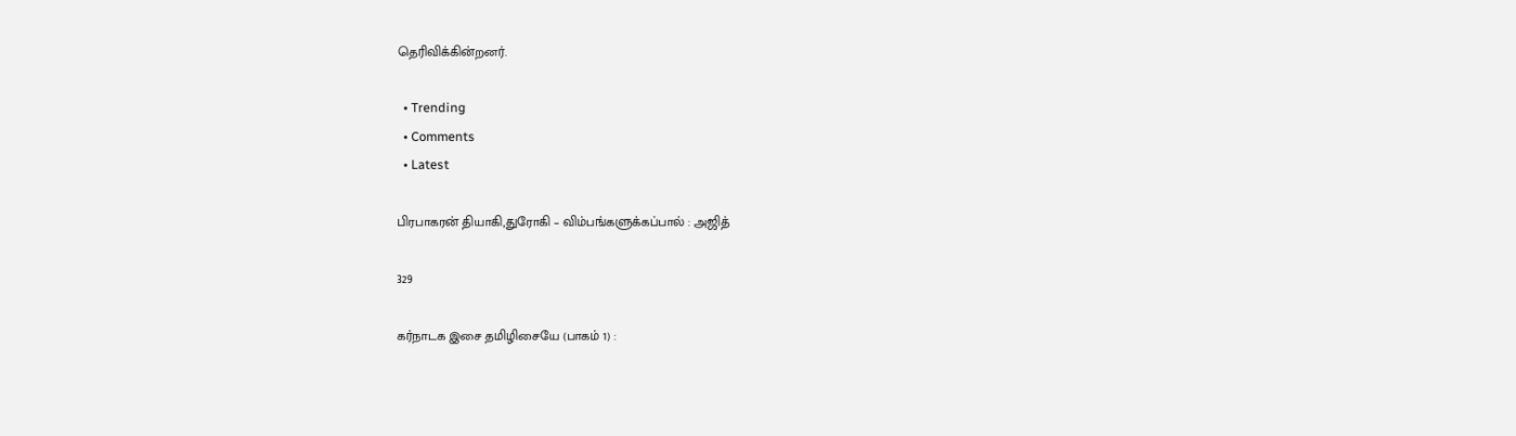தெரிவிக்கின்றனர்.

  • Trending
  • Comments
  • Latest

பிரபாகரன் தியாகி,துரோகி – விம்பங்களுக்கப்பால் : அஜித்

329

கர்நாடக இசை தமிழிசையே (பாகம் 1) :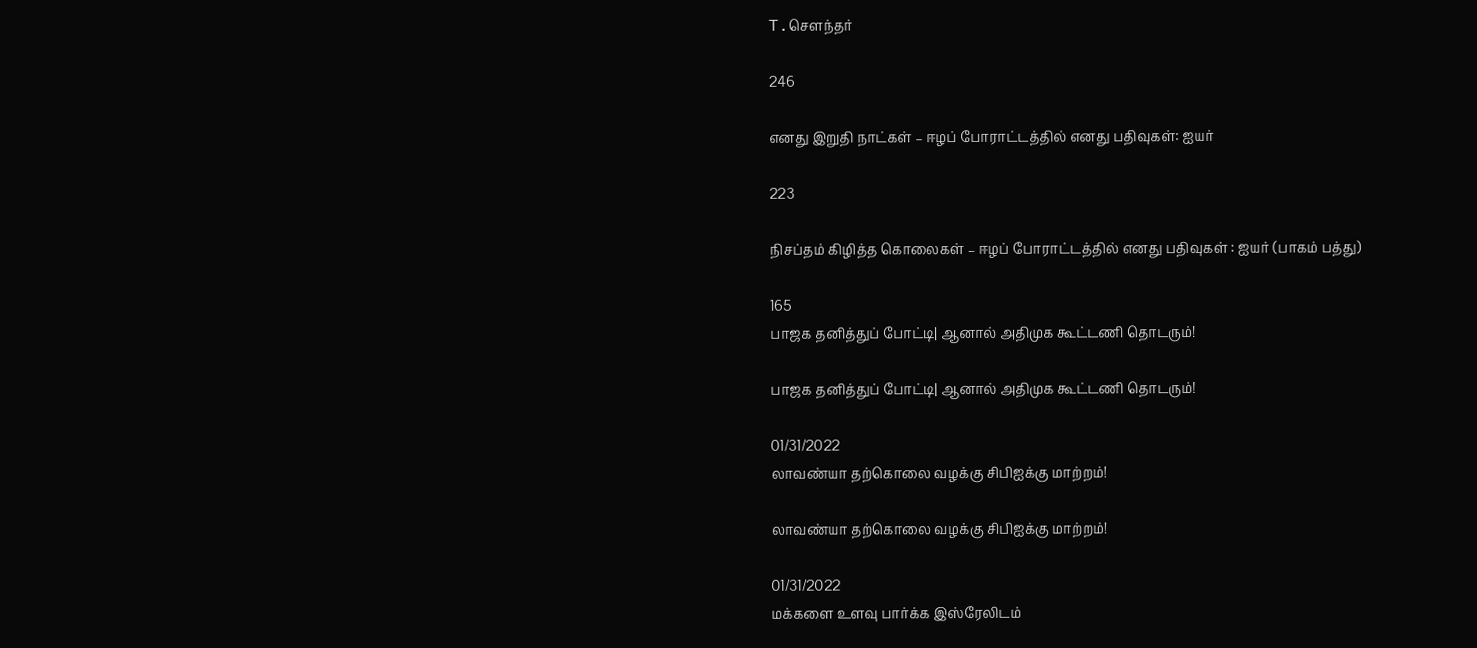T.செளந்தர்

246

எனது இறுதி நாட்கள் – ஈழப் போராட்டத்தில் எனது பதிவுகள்: ஐயர்

223

நிசப்தம் கிழித்த கொலைகள் – ஈழப் போராட்டத்தில் எனது பதிவுகள் : ஐயர் (பாகம் பத்து)

165
பாஜக தனித்துப் போட்டி| ஆனால் அதிமுக கூட்டணி தொடரும்!

பாஜக தனித்துப் போட்டி| ஆனால் அதிமுக கூட்டணி தொடரும்!

01/31/2022
லாவண்யா தற்கொலை வழக்கு சிபிஐக்கு மாற்றம்!

லாவண்யா தற்கொலை வழக்கு சிபிஐக்கு மாற்றம்!

01/31/2022
மக்களை உளவு பார்க்க இஸ்ரேலிடம்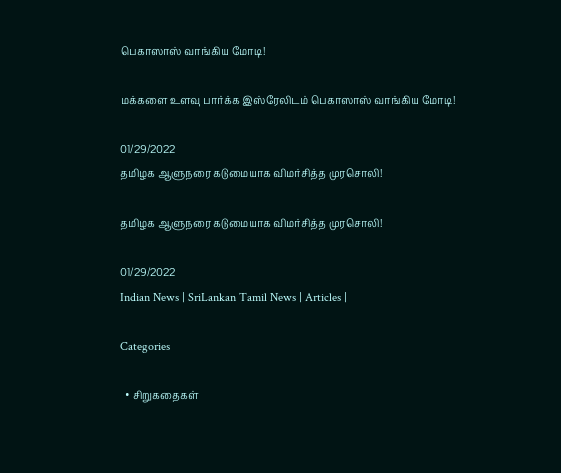பெகாஸாஸ் வாங்கிய மோடி!

மக்களை உளவு பார்க்க இஸ்ரேலிடம் பெகாஸாஸ் வாங்கிய மோடி!

01/29/2022
தமிழக ஆளுநரை கடுமையாக விமர்சித்த முரசொலி!

தமிழக ஆளுநரை கடுமையாக விமர்சித்த முரசொலி!

01/29/2022
Indian News | SriLankan Tamil News | Articles |

Categories

  • சிறுகதைகள்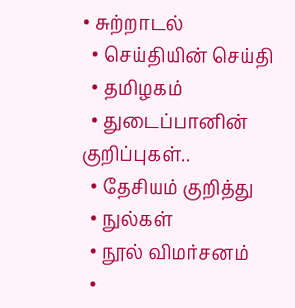• சுற்றாடல்
  • செய்தியின் செய்தி
  • தமிழகம்
  • துடைப்பானின் குறிப்புகள்..
  • தேசியம் குறித்து
  • நுல்கள்
  • நூல் விமர்சனம்
  •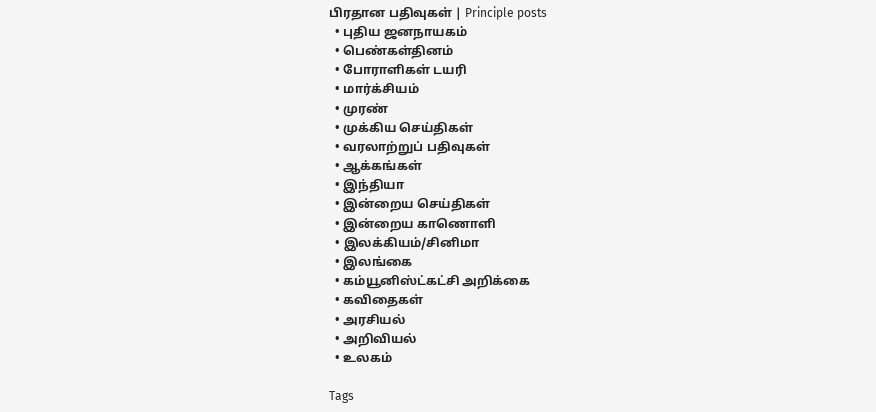பிரதான பதிவுகள் | Principle posts
  • புதிய ஜனநாயகம்
  • பெண்கள்தினம்
  • போராளிகள் டயரி
  • மார்க்சியம்
  • முரண்
  • முக்கிய செய்திகள்
  • வரலாற்றுப் பதிவுகள்
  • ஆக்கங்கள்
  • இந்தியா
  • இன்றைய செய்திகள்
  • இன்றைய காணொளி
  • இலக்கியம்/சினிமா
  • இலங்கை
  • கம்யூனிஸ்ட்கட்சி அறிக்கை
  • கவிதைகள்
  • அரசியல்
  • அறிவியல்
  • உலகம்

Tags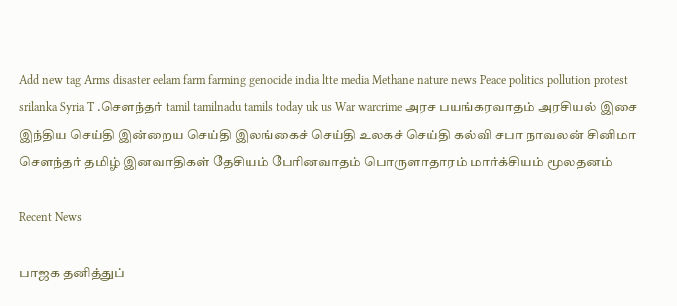Add new tag Arms disaster eelam farm farming genocide india ltte media Methane nature news Peace politics pollution protest srilanka Syria T .சௌந்தர் tamil tamilnadu tamils today uk us War warcrime அரச பயங்கரவாதம் அரசியல் இசை இந்திய செய்தி இன்றைய செய்தி இலங்கைச் செய்தி உலகச் செய்தி கல்வி சபா நாவலன் சினிமா சௌந்தர் தமிழ் இனவாதிகள் தேசியம் பேரினவாதம் பொருளாதாரம் மார்க்சியம் மூலதனம்

Recent News

பாஜக தனித்துப்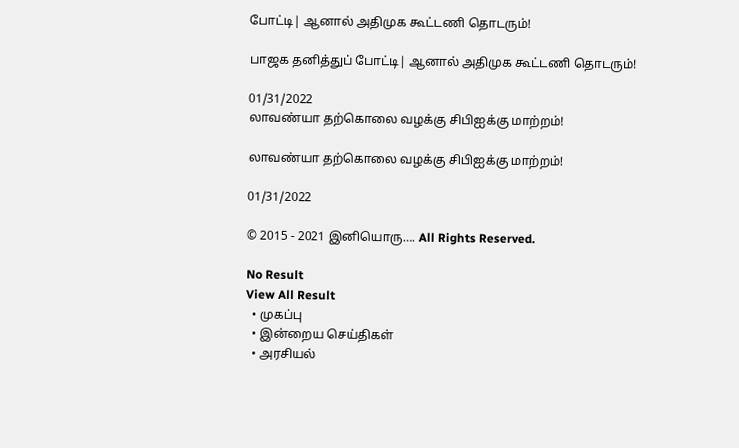போட்டி| ஆனால் அதிமுக கூட்டணி தொடரும்!

பாஜக தனித்துப் போட்டி| ஆனால் அதிமுக கூட்டணி தொடரும்!

01/31/2022
லாவண்யா தற்கொலை வழக்கு சிபிஐக்கு மாற்றம்!

லாவண்யா தற்கொலை வழக்கு சிபிஐக்கு மாற்றம்!

01/31/2022

© 2015 - 2021 இனியொரு…. All Rights Reserved.

No Result
View All Result
  • முகப்பு
  • இன்றைய செய்திகள்
  • அரசியல்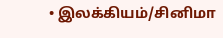• இலக்கியம்/சினிமா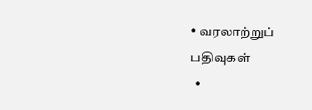• வரலாற்றுப் பதிவுகள்
  •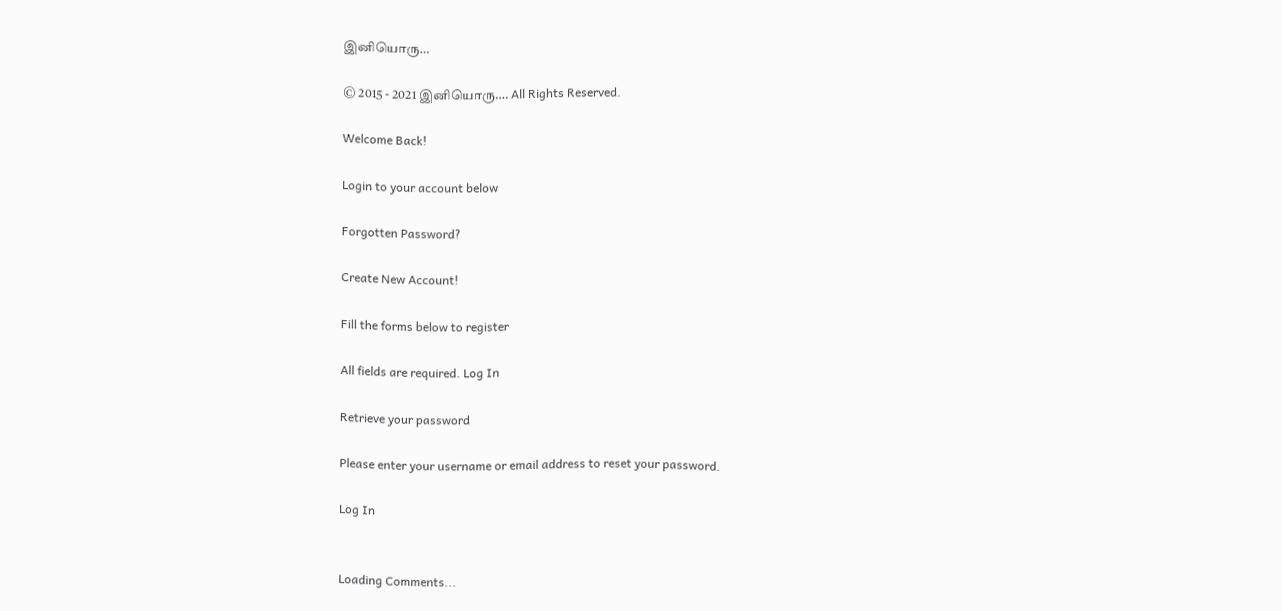இனியொரு…

© 2015 - 2021 இனியொரு…. All Rights Reserved.

Welcome Back!

Login to your account below

Forgotten Password?

Create New Account!

Fill the forms below to register

All fields are required. Log In

Retrieve your password

Please enter your username or email address to reset your password.

Log In


Loading Comments...